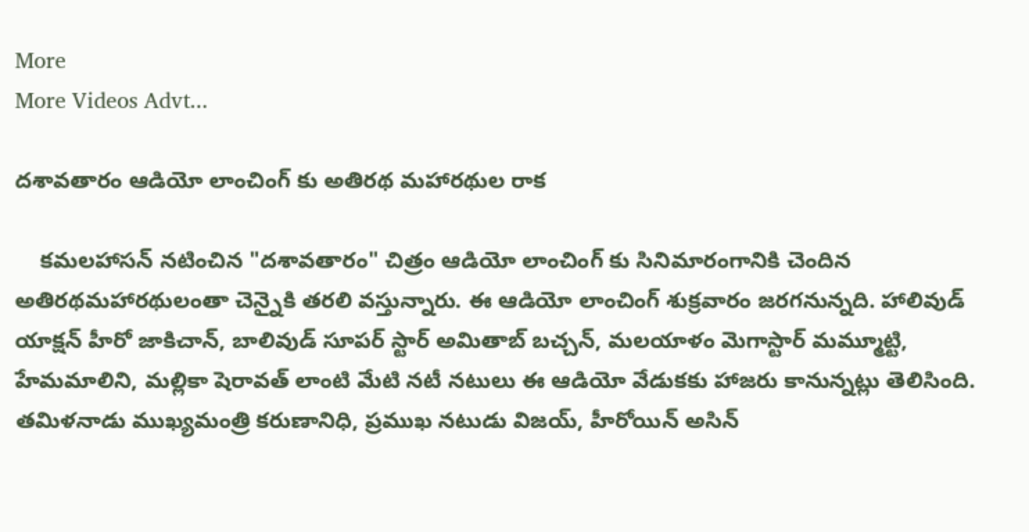More
More Videos Advt...

దశావతారం ఆడియో లాంచింగ్ కు అతిరథ మహారథుల రాక

    కమలహాసన్ నటించిన "దశావతారం" చిత్రం ఆడియో లాంచింగ్ కు సినిమారంగానికి చెందిన అతిరథమహారథులంతా చెన్నైకి తరలి వస్తున్నారు. ఈ ఆడియో లాంచింగ్ శుక్రవారం జరగనున్నది. హాలివుడ్ యాక్షన్ హీరో జాకిచాన్, బాలివుడ్ సూపర్ స్టార్ అమితాబ్ బచ్చన్, మలయాళం మెగాస్టార్ మమ్మూట్టి, హేమమాలిని, మల్లికా షెరావత్ లాంటి మేటి నటీ నటులు ఈ ఆడియో వేడుకకు హాజరు కానున్నట్లు తెలిసింది. తమిళనాడు ముఖ్యమంత్రి కరుణానిధి, ప్రముఖ నటుడు విజయ్, హీరోయిన్ అసిన్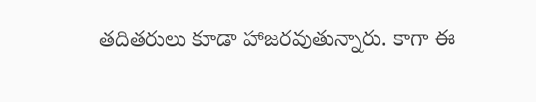తదితరులు కూడా హాజరవుతున్నారు. కాగా ఈ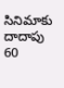సినిమాకు దాదాపు 60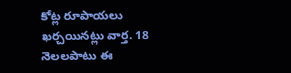కోట్ల రూపాయలు ఖర్చయినట్లు వార్త. 18 నెలలపాటు ఈ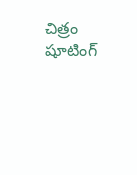చిత్రం షూటింగ్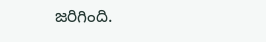జరిగింది.